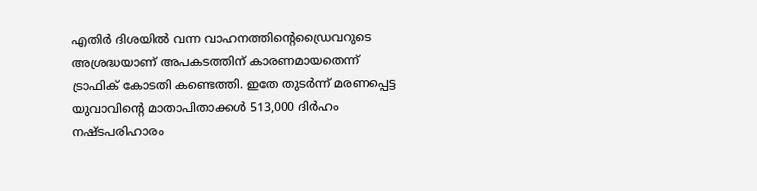എതിര്‍ ദിശയില്‍ വന്ന വാഹനത്തിന്റെഡ്രൈവറുടെ അശ്രദ്ധയാണ് അപകടത്തിന് കാരണമായതെന്ന് ട്രാഫിക് കോടതി കണ്ടെത്തി. ഇതേ തുടര്‍ന്ന് മരണപ്പെട്ട യുവാവിന്റെ മാതാപിതാക്കള്‍ 513,000 ദിര്‍ഹം നഷ്ടപരിഹാരം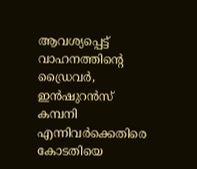ആവശ്യപ്പെട്ട് വാഹനത്തിന്റെ ഡ്രൈവര്‍, ഇന്‍ഷുറന്‍സ് കമ്പനി എന്നിവര്‍ക്കെതിരെ കോടതിയെ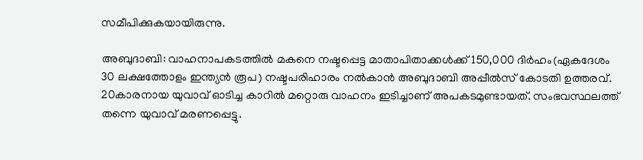സമീപിക്കുകയായിരുന്നു.

അബുദാബി: വാഹനാപകടത്തില്‍ മകനെ നഷ്ടപ്പെട്ട മാതാപിതാക്കള്‍ക്ക് 150,000 ദിര്‍ഹം(ഏകദേശം 30 ലക്ഷത്തോളം ഇന്ത്യന്‍ രൂപ) നഷ്ടപരിഹാരം നല്‍കാന്‍ അബുദാബി അപ്പീല്‍സ് കോടതി ഉത്തരവ്. 20കാരനായ യുവാവ് ഓടിച്ച കാറില്‍ മറ്റൊരു വാഹനം ഇടിച്ചാണ് അപകടമുണ്ടായത്. സംഭവസ്ഥലത്ത് തന്നെ യുവാവ് മരണപ്പെട്ടു.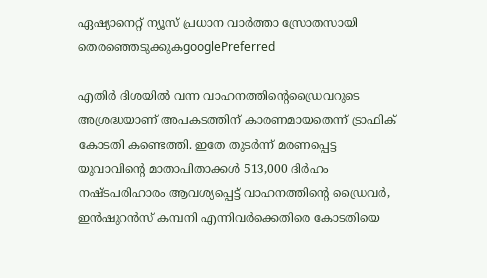ഏഷ്യാനെറ്റ് ന്യൂസ് പ്രധാന വാർത്താ സ്രോതസായി തെരഞ്ഞെടുക്കുകgooglePreferred

എതിര്‍ ദിശയില്‍ വന്ന വാഹനത്തിന്റെഡ്രൈവറുടെ അശ്രദ്ധയാണ് അപകടത്തിന് കാരണമായതെന്ന് ട്രാഫിക് കോടതി കണ്ടെത്തി. ഇതേ തുടര്‍ന്ന് മരണപ്പെട്ട യുവാവിന്റെ മാതാപിതാക്കള്‍ 513,000 ദിര്‍ഹം നഷ്ടപരിഹാരം ആവശ്യപ്പെട്ട് വാഹനത്തിന്റെ ഡ്രൈവര്‍, ഇന്‍ഷുറന്‍സ് കമ്പനി എന്നിവര്‍ക്കെതിരെ കോടതിയെ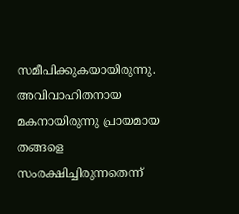സമീപിക്കുകയായിരുന്നു. അവിവാഹിതനായ മകനായിരുന്നു പ്രായമായ തങ്ങളെ സംരക്ഷിച്ചിരുന്നതെന്ന്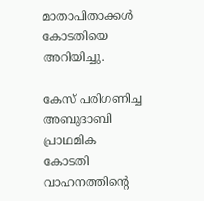മാതാപിതാക്കള്‍ കോടതിയെ അറിയിച്ചു.

കേസ് പരിഗണിച്ച അബുദാബി പ്രാഥമിക കോടതി വാഹനത്തിന്റെ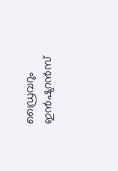ഡ്രൈവറും ഇന്‍ഷുറന്‍സ്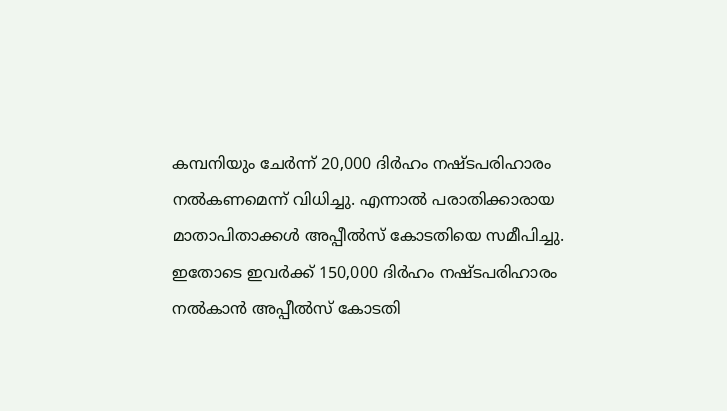കമ്പനിയും ചേര്‍ന്ന് 20,000 ദിര്‍ഹം നഷ്ടപരിഹാരം നല്‍കണമെന്ന് വിധിച്ചു. എന്നാല്‍ പരാതിക്കാരായ മാതാപിതാക്കള്‍ അപ്പീല്‍സ് കോടതിയെ സമീപിച്ചു. ഇതോടെ ഇവര്‍ക്ക് 150,000 ദിര്‍ഹം നഷ്ടപരിഹാരം നല്‍കാന്‍ അപ്പീല്‍സ് കോടതി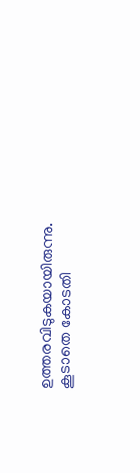ഉത്തരവിടുകയായിരുന്നു. കൂടാതെ കോടതി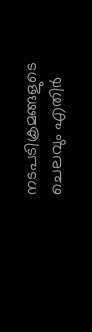നടപടിക്രമങ്ങളുടെ ചെലവും എതിര്‍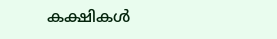കക്ഷികള്‍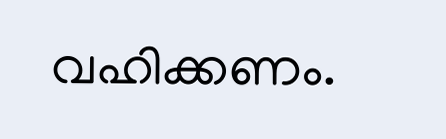വഹിക്കണം.